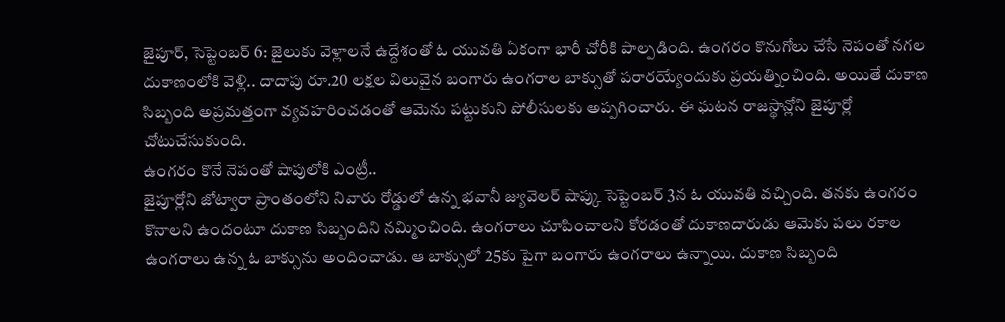జైపూర్, సెప్టెంబర్ 6: జైలుకు వెళ్లాలనే ఉద్దేశంతో ఓ యువతి ఏకంగా భారీ చోరీకి పాల్పడింది. ఉంగరం కొనుగోలు చేసే నెపంతో నగల దుకాణంలోకి వెళ్లి.. దాదాపు రూ.20 లక్షల విలువైన బంగారు ఉంగరాల బాక్సుతో పరారయ్యేందుకు ప్రయత్నించింది. అయితే దుకాణ సిబ్బంది అప్రమత్తంగా వ్యవహరించడంతో ఆమెను పట్టుకుని పోలీసులకు అప్పగించారు. ఈ ఘటన రాజస్థాన్లోని జైపూర్లో చోటుచేసుకుంది.
ఉంగరం కొనే నెపంతో షాపులోకి ఎంట్రీ..
జైపూర్లోని జోట్వారా ప్రాంతంలోని నివారు రోడ్డులో ఉన్న భవానీ జ్యువెలర్ షాప్కు సెప్టెంబర్ 3న ఓ యువతి వచ్చింది. తనకు ఉంగరం కొనాలని ఉందంటూ దుకాణ సిబ్బందిని నమ్మించింది. ఉంగరాలు చూపించాలని కోరడంతో దుకాణదారుడు ఆమెకు పలు రకాల ఉంగరాలు ఉన్న ఓ బాక్సును అందించాడు. ఆ బాక్సులో 25కు పైగా బంగారు ఉంగరాలు ఉన్నాయి. దుకాణ సిబ్బంది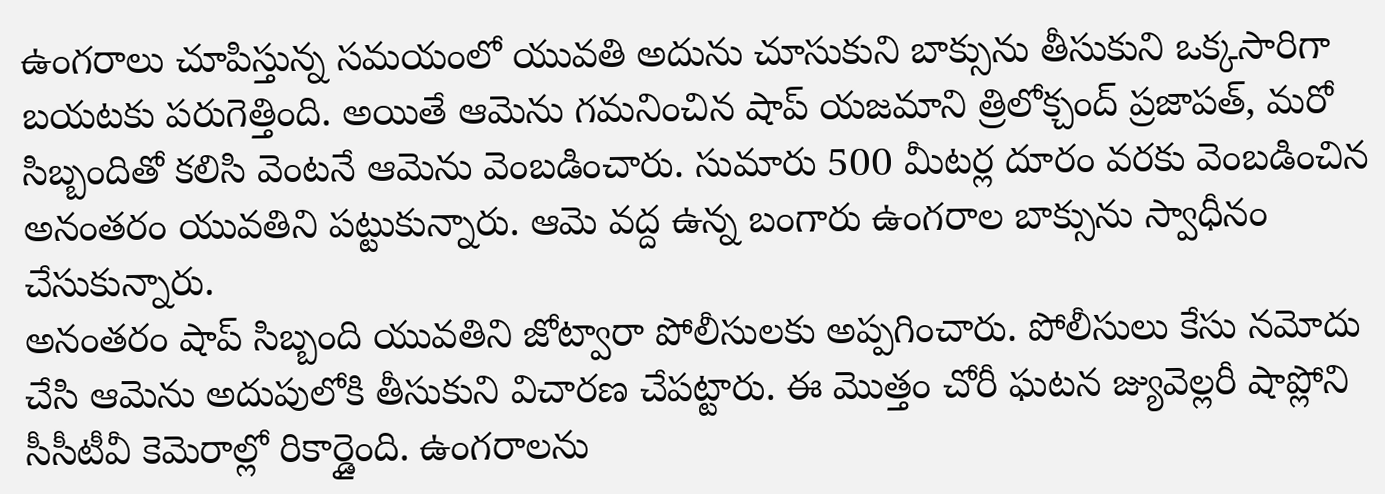ఉంగరాలు చూపిస్తున్న సమయంలో యువతి అదును చూసుకుని బాక్సును తీసుకుని ఒక్కసారిగా బయటకు పరుగెత్తింది. అయితే ఆమెను గమనించిన షాప్ యజమాని త్రిలోక్చంద్ ప్రజాపత్, మరో సిబ్బందితో కలిసి వెంటనే ఆమెను వెంబడించారు. సుమారు 500 మీటర్ల దూరం వరకు వెంబడించిన అనంతరం యువతిని పట్టుకున్నారు. ఆమె వద్ద ఉన్న బంగారు ఉంగరాల బాక్సును స్వాధీనం చేసుకున్నారు.
అనంతరం షాప్ సిబ్బంది యువతిని జోట్వారా పోలీసులకు అప్పగించారు. పోలీసులు కేసు నమోదు చేసి ఆమెను అదుపులోకి తీసుకుని విచారణ చేపట్టారు. ఈ మొత్తం చోరీ ఘటన జ్యువెల్లరీ షాప్లోని సీసీటీవీ కెమెరాల్లో రికార్డైంది. ఉంగరాలను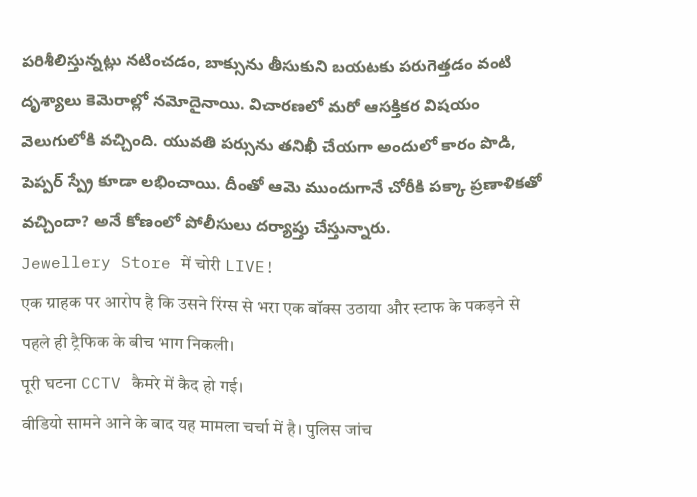పరిశీలిస్తున్నట్లు నటించడం, బాక్సును తీసుకుని బయటకు పరుగెత్తడం వంటి దృశ్యాలు కెమెరాల్లో నమోదైనాయి. విచారణలో మరో ఆసక్తికర విషయం వెలుగులోకి వచ్చింది. యువతి పర్సును తనిఖీ చేయగా అందులో కారం పొడి, పెప్పర్ స్ప్రే కూడా లభించాయి. దీంతో ఆమె ముందుగానే చోరీకి పక్కా ప్రణాళికతో వచ్చిందా? అనే కోణంలో పోలీసులు దర్యాప్తు చేస్తున్నారు.
Jewellery Store में चोरी LIVE!
एक ग्राहक पर आरोप है कि उसने रिंग्स से भरा एक बॉक्स उठाया और स्टाफ के पकड़ने से पहले ही ट्रैफिक के बीच भाग निकली।
पूरी घटना CCTV कैमरे में कैद हो गई।
वीडियो सामने आने के बाद यह मामला चर्चा में है। पुलिस जांच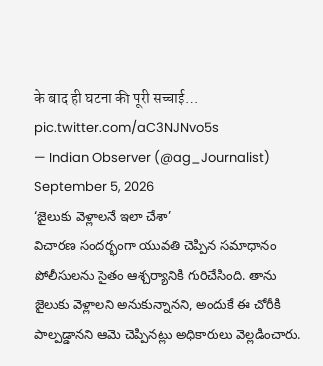के बाद ही घटना की पूरी सच्चाई… pic.twitter.com/aC3NJNvo5s
— Indian Observer (@ag_Journalist) September 5, 2026
‘జైలుకు వెళ్లాలనే ఇలా చేశా’
విచారణ సందర్భంగా యువతి చెప్పిన సమాధానం పోలీసులను సైతం ఆశ్చర్యానికి గురిచేసింది. తాను జైలుకు వెళ్లాలని అనుకున్నానని, అందుకే ఈ చోరీకి పాల్పడ్డానని ఆమె చెప్పినట్లు అధికారులు వెల్లడించారు.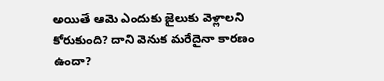అయితే ఆమె ఎందుకు జైలుకు వెళ్లాలని కోరుకుంది? దాని వెనుక మరేదైనా కారణం ఉందా?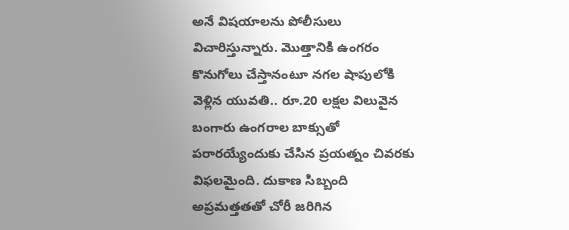అనే విషయాలను పోలీసులు విచారిస్తున్నారు. మొత్తానికి ఉంగరం కొనుగోలు చేస్తానంటూ నగల షాపులోకి వెళ్లిన యువతి.. రూ.20 లక్షల విలువైన బంగారు ఉంగరాల బాక్సుతో పరారయ్యేందుకు చేసిన ప్రయత్నం చివరకు విఫలమైంది. దుకాణ సిబ్బంది అప్రమత్తతతో చోరీ జరిగిన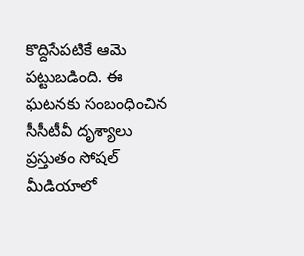కొద్దిసేపటికే ఆమె పట్టుబడింది. ఈ ఘటనకు సంబంధించిన సీసీటీవీ దృశ్యాలు ప్రస్తుతం సోషల్ మీడియాలో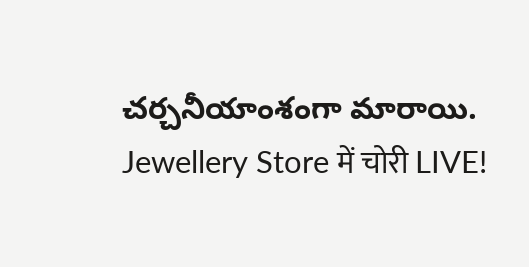చర్చనీయాంశంగా మారాయి.
Jewellery Store में चोरी LIVE!